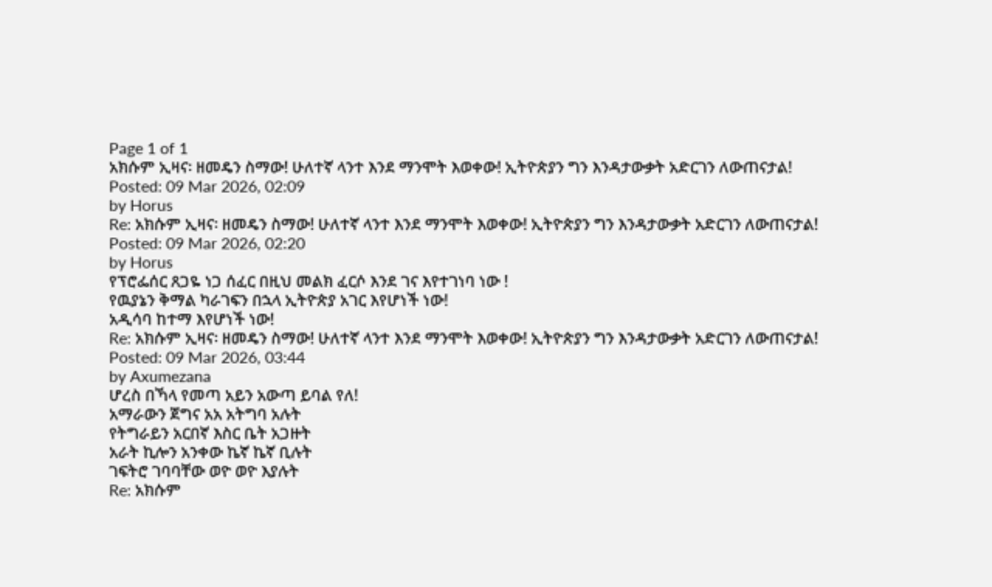Page 1 of 1
አክሱም ኢዛና፡ ዘመዴን ስማው! ሁለተኛ ላንተ እንደ ማንሞት እወቀው! ኢትዮጵያን ግን እንዳታውቃት አድርገን ለውጠናታል!
Posted: 09 Mar 2026, 02:09
by Horus
Re: አክሱም ኢዛና፡ ዘመዴን ስማው! ሁለተኛ ላንተ እንደ ማንሞት እወቀው! ኢትዮጵያን ግን እንዳታውቃት አድርገን ለውጠናታል!
Posted: 09 Mar 2026, 02:20
by Horus
የፕሮፌሰር ጸጋዬ ነጋ ሰፈር በዚህ መልክ ፈርሶ እንደ ገና እየተገነባ ነው !
የዉያኔን ቅማል ካራገፍን በኋላ ኢትዮጵያ አገር እየሆነች ነው!
አዲሳባ ከተማ እየሆነች ነው!
Re: አክሱም ኢዛና፡ ዘመዴን ስማው! ሁለተኛ ላንተ እንደ ማንሞት እወቀው! ኢትዮጵያን ግን እንዳታውቃት አድርገን ለውጠናታል!
Posted: 09 Mar 2026, 03:44
by Axumezana
ሆረስ በኻላ የመጣ አይን አውጣ ይባል የለ!
አማራውን ጀግና አአ አትግባ አሉት
የትግራይን አርበኛ እስር ቤት አጋዙት
አራት ኪሎን አንቀው ኬኛ ኬኛ ቢሉት
ገፍትሮ ገባባቸው ወዮ ወዮ እያሉት
Re: አክሱም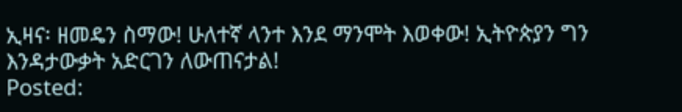ኢዛና፡ ዘመዴን ስማው! ሁለተኛ ላንተ እንደ ማንሞት እወቀው! ኢትዮጵያን ግን እንዳታውቃት አድርገን ለውጠናታል!
Posted: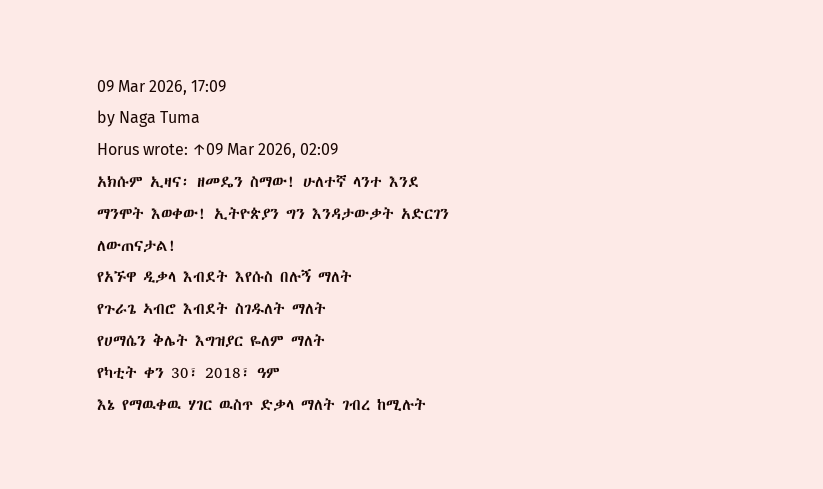09 Mar 2026, 17:09
by Naga Tuma
Horus wrote: ↑09 Mar 2026, 02:09
አክሱም ኢዛና፡ ዘመዴን ስማው! ሁለተኛ ላንተ እንደ ማንሞት እወቀው! ኢትዮጵያን ግን እንዳታውቃት አድርገን ለውጠናታል!
የአኙዋ ዲቃላ እብደት እየሱስ በሉኝ ማለት
የጉራጌ ኣብሮ እብደት ስገዱለት ማለት
የሀማሴን ቅሌት እግዝያር ዬለም ማለት
የካቲት ቀን 30፣ 2018፣ ዓም
እኔ የማዉቀዉ ሃገር ዉስጥ ድቃላ ማለት ገብረ ከሚሉት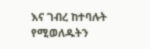እና ገብረ ከተባሉት የሚወለዱትን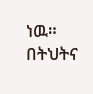ነዉ። በትህትና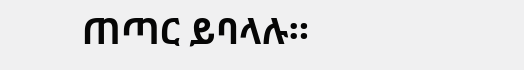ጠጣር ይባላሉ።